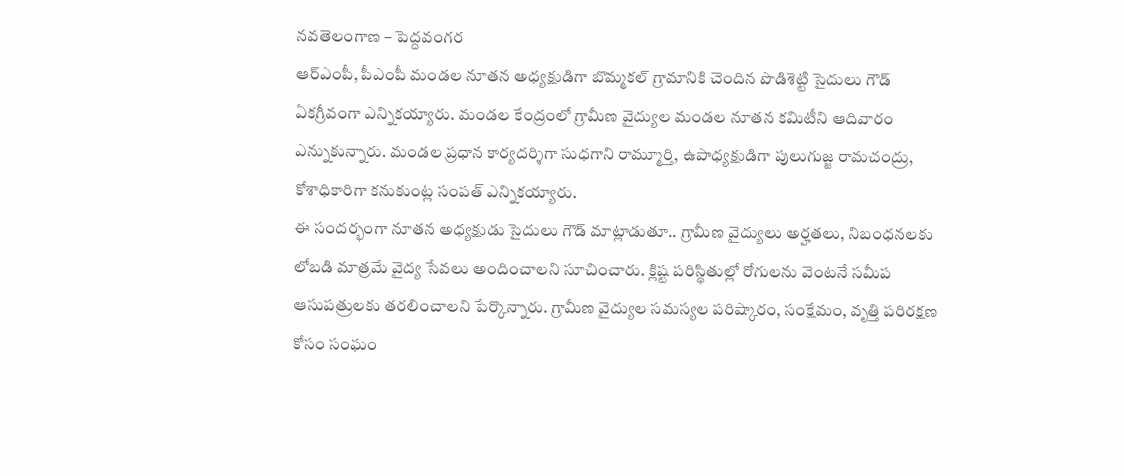నవతెలంగాణ – పెద్దవంగర
ఆర్ఎంపీ, పీఎంపీ మండల నూతన అధ్యక్షుడిగా బొమ్మకల్ గ్రామానికి చెందిన పొడిశెట్టి సైదులు గౌడ్ ఏకగ్రీవంగా ఎన్నికయ్యారు. మండల కేంద్రంలో గ్రామీణ వైద్యుల మండల నూతన కమిటీని ఆదివారం ఎన్నుకున్నారు. మండల ప్రధాన కార్యదర్శిగా సుధగాని రామ్మూర్తి, ఉపాధ్యక్షుడిగా పులుగుజ్జ రామచంద్రు, కోశాధికారిగా కనుకుంట్ల సంపత్ ఎన్నికయ్యారు.
ఈ సందర్భంగా నూతన అధ్యక్షుడు సైదులు గౌడ్ మాట్లాడుతూ.. గ్రామీణ వైద్యులు అర్హతలు, నిబంధనలకు లోబడి మాత్రమే వైద్య సేవలు అందించాలని సూచించారు. క్లిష్ట పరిస్థితుల్లో రోగులను వెంటనే సమీప ఆసుపత్రులకు తరలించాలని పేర్కొన్నారు. గ్రామీణ వైద్యుల సమస్యల పరిష్కారం, సంక్షేమం, వృత్తి పరిరక్షణ కోసం సంఘం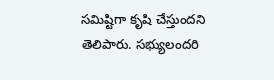సమిష్టిగా కృషి చేస్తుందని తెలిపారు. సభ్యులందరి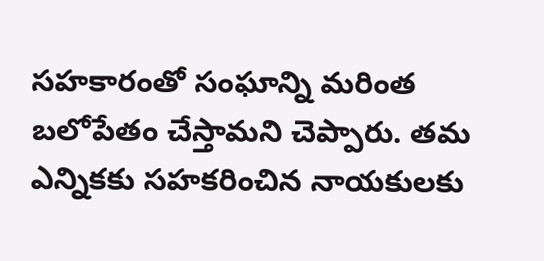సహకారంతో సంఘాన్ని మరింత బలోపేతం చేస్తామని చెప్పారు. తమ ఎన్నికకు సహకరించిన నాయకులకు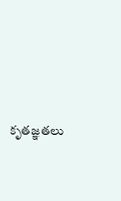కృతజ్ఞతలు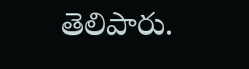తెలిపారు.